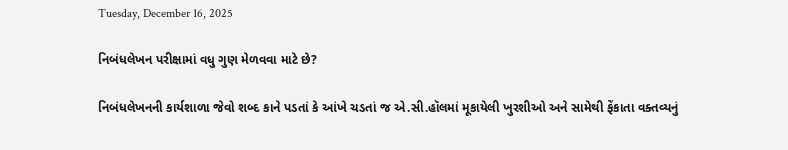Tuesday, December 16, 2025

નિબંધલેખન પરીક્ષામાં વધુ ગુણ મેળવવા માટે છે?

નિબંધલેખનની કાર્યશાળા જેવો શબ્દ કાને પડતાં કે આંખે ચડતાં જ એ.સી.હૉલમાં મૂકાયેલી ખુરશીઓ અને સામેથી ફેંકાતા વક્તવ્યનું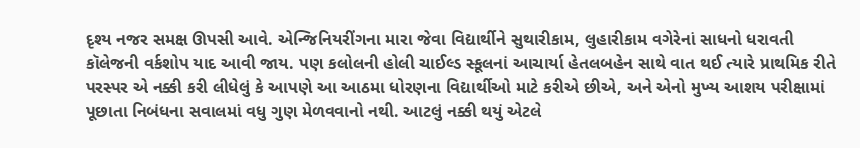દૃશ્ય નજર સમક્ષ ઊપસી આવે. એન્જિનિયરીંગના મારા જેવા વિદ્યાર્થીને સુથારીકામ, લુહારીકામ વગેરેનાં સાધનો ધરાવતી કૉલેજની વર્કશોપ યાદ આવી જાય. પણ કલોલની હોલી ચાઈલ્ડ સ્કૂલનાં આચાર્યા હેતલબહેન સાથે વાત થઈ ત્યારે પ્રાથમિક રીતે પરસ્પર એ નક્કી કરી લીધેલું કે આપણે આ આઠમા ધોરણના વિદ્યાર્થીઓ માટે કરીએ છીએ, અને એનો મુખ્ય આશય પરીક્ષામાં પૂછાતા નિબંધના સવાલમાં વધુ ગુણ મેળવવાનો નથી. આટલું નક્કી થયું એટલે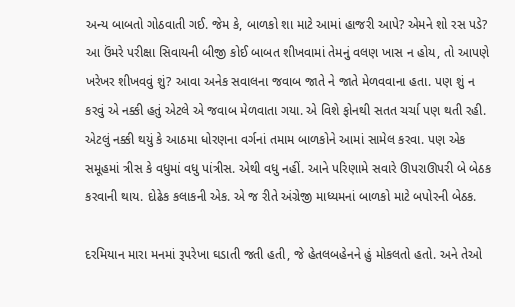અન્ય બાબતો ગોઠવાતી ગઈ. જેમ કે, બાળકો શા માટે આમાં હાજરી આપે? એમને શો રસ પડે? આ ઉંમરે પરીક્ષા સિવાયની બીજી કોઈ બાબત શીખવામાં તેમનું વલણ ખાસ ન હોય, તો આપણે ખરેખર શીખવવું શું? આવા અનેક સવાલના જવાબ જાતે ને જાતે મેળવવાના હતા. પણ શું ન કરવું એ નક્કી હતું એટલે એ જવાબ મેળવાતા ગયા. એ વિશે ફોનથી સતત ચર્ચા પણ થતી રહી. એટલું નક્કી થયું કે આઠમા ધોરણના વર્ગનાં તમામ બાળકોને આમાં સામેલ કરવા. પણ એક સમૂહમાં ત્રીસ કે વધુમાં વધુ પાંત્રીસ. એથી વધુ નહીં. આને પરિણામે સવારે ઊપરાઊપરી બે બેઠક કરવાની થાય. દોઢેક કલાકની એક. એ જ રીતે અંગ્રેજી માધ્યમનાં બાળકો માટે બપોરની બેઠક.

દરમિયાન મારા મનમાં રૂપરેખા ઘડાતી જતી હતી, જે હેતલબહેનને હું મોકલતો હતો. અને તેઓ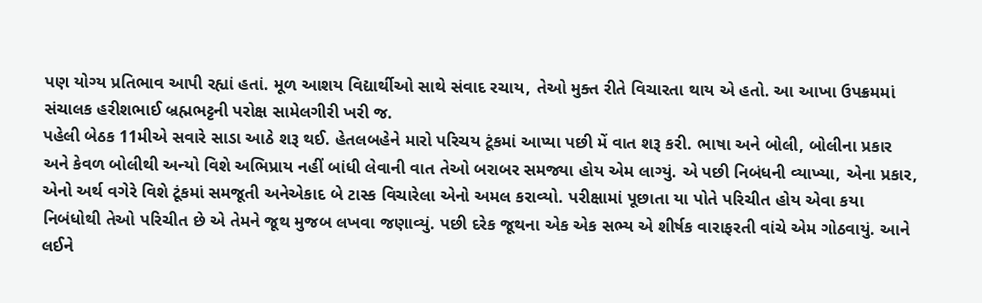પણ યોગ્ય પ્રતિભાવ આપી રહ્યાં હતાં. મૂળ આશય વિદ્યાર્થીઓ સાથે સંવાદ રચાય, તેઓ મુક્ત રીતે વિચારતા થાય એ હતો. આ આખા ઉપક્રમમાં સંચાલક હરીશભાઈ બ્રહ્મભટ્ટની પરોક્ષ સામેલગીરી ખરી જ.
પહેલી બેઠક 11મીએ સવારે સાડા આઠે શરૂ થઈ. હેતલબહેને મારો પરિચય ટૂંકમાં આપ્યા પછી મેં વાત શરૂ કરી. ભાષા અને બોલી, બોલીના પ્રકાર અને કેવળ બોલીથી અન્યો વિશે અભિપ્રાય નહીં બાંધી લેવાની વાત તેઓ બરાબર સમજ્યા હોય એમ લાગ્યું. એ પછી નિબંધની વ્યાખ્યા, એના પ્રકાર, એનો અર્થ વગેરે વિશે ટૂંકમાં સમજૂતી અનેએકાદ બે ટાસ્ક વિચારેલા એનો અમલ કરાવ્યો. પરીક્ષામાં પૂછાતા યા પોતે પરિચીત હોય એવા કયા નિબંધોથી તેઓ પરિચીત છે એ તેમને જૂથ મુજબ લખવા જણાવ્યું. પછી દરેક જૂથના એક એક સભ્ય એ શીર્ષક વારાફરતી વાંચે એમ ગોઠવાયું. આને લઈને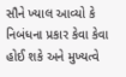સૌને ખ્યાલ આવ્યો કે નિબંધના પ્રકાર કેવા કેવા હોઈ શકે અને મુખ્યત્વે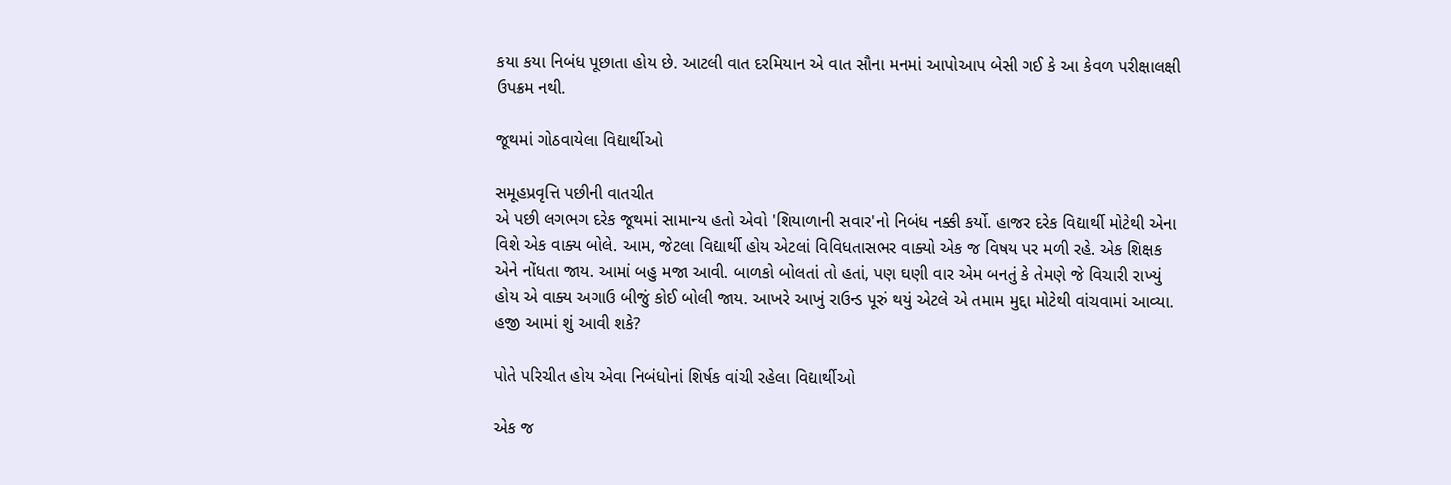કયા કયા નિબંધ પૂછાતા હોય છે. આટલી વાત દરમિયાન એ વાત સૌના મનમાં આપોઆપ બેસી ગઈ કે આ કેવળ પરીક્ષાલક્ષી ઉપક્રમ નથી.

જૂથમાં ગોઠવાયેલા વિદ્યાર્થીઓ

સમૂહપ્રવૃત્તિ પછીની વાતચીત
એ પછી લગભગ દરેક જૂથમાં સામાન્ય હતો એવો 'શિયાળાની સવાર'નો નિબંધ નક્કી કર્યો. હાજર દરેક વિદ્યાર્થી મોટેથી એના વિશે એક વાક્ય બોલે. આમ, જેટલા વિદ્યાર્થી હોય એટલાં વિવિધતાસભર વાક્યો એક જ વિષય પર મળી રહે. એક શિક્ષક એને નોંધતા જાય. આમાં બહુ મજા આવી. બાળકો બોલતાં તો હતાં, પણ ઘણી વાર એમ બનતું કે તેમણે જે વિચારી રાખ્યું હોય એ વાક્ય અગાઉ બીજું કોઈ બોલી જાય. આખરે આખું રાઉન્ડ પૂરું થયું એટલે એ તમામ મુદ્દા મોટેથી વાંચવામાં આવ્યા. હજી આમાં શું આવી શકે?

પોતે પરિચીત હોય એવા નિબંધોનાં શિર્ષક વાંચી રહેલા વિદ્યાર્થીઓ

એક જ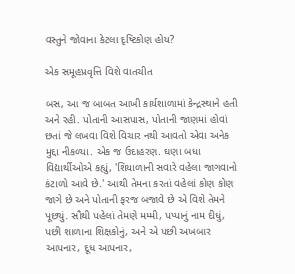વસ્તુને જોવાના કેટલા દૃષ્ટિકોણ હોય?

એક સમૂહપ્રવૃત્તિ વિશે વાતચીત

બસ, આ જ બાબત આખી કાર્યશાળામાં કેન્દ્રસ્થાને હતી અને રહી. પોતાની આસપાસ, પોતાની જાણમાં હોવાં છતાં જે લખવા વિશે વિચાર નથી આવતો એવા અનેક મુદ્દા નીકળ્યા. એક જ ઉદાહરણ. ઘણા બધા વિદ્યાર્થીઓએ કહ્યું, 'શિયાળાની સવારે વહેલા જાગવાનો કંટાળો આવે છે.' આથી તેમના કરતાં વહેલાં કોણ કોણ જાગે છે અને પોતાની ફરજ બજાવે છે એ વિશે તેમને પૂછ્યું. સૌથી પહેલાં તેમણે મમ્મી, પપ્પાનું નામ દીધું, પછી શાળાના શિક્ષકોનું, અને એ પછી અખબાર આપનાર, દૂધ આપનાર,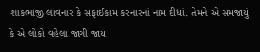શાકભાજી લાવનાર કે સફાઈકામ કરનારનાં નામ દીધાં. તેમને એ સમજાયું કે એ લોકો વહેલા જાગી જાય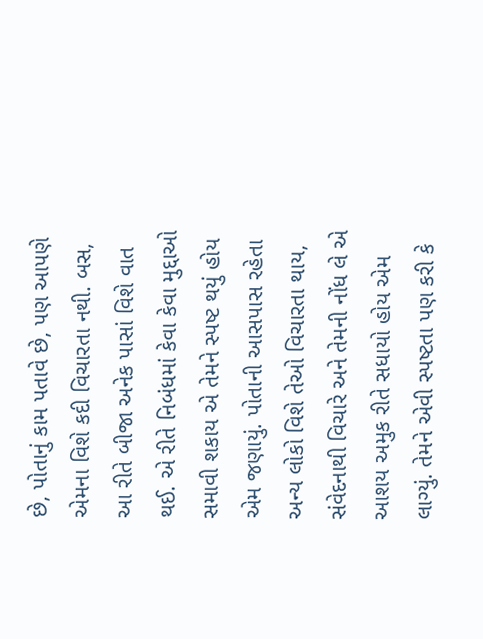છે, પોતાનું કામ પતાવે છે, પણ આપણે એમના વિશે કદી વિચારતા નથી. બસ, આ રીતે બીજા અનેક પાસાં વિશે વાત થઈ. એ રીતે નિબંધમાં કેવા કેવા મુદ્દાઓ સમાવી શકાય એ તેમને સ્પષ્ટ થયું હોય એમ જણાયું. પોતાની આસપાસ રહેતા અન્ય લોકો વિશે તેઓ વિચારતા થાય, સંવેદનાથી વિચારે અને તેમની નોંધ લે એ આશય અમુક રીતે સધાયો હોય એમ લાગ્યું. તેમને એવી સ્પષ્ટતા પણ કરી કે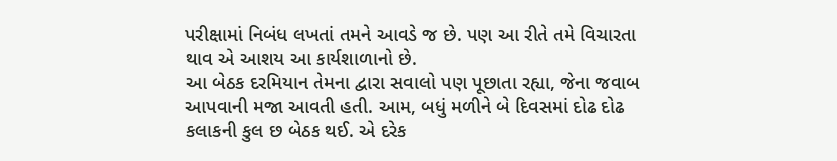પરીક્ષામાં નિબંધ લખતાં તમને આવડે જ છે. પણ આ રીતે તમે વિચારતા થાવ એ આશય આ કાર્યશાળાનો છે.
આ બેઠક દરમિયાન તેમના દ્વારા સવાલો પણ પૂછાતા રહ્યા, જેના જવાબ આપવાની મજા આવતી હતી. આમ, બધું મળીને બે દિવસમાં દોઢ દોઢ કલાકની કુલ છ બેઠક થઈ. એ દરેક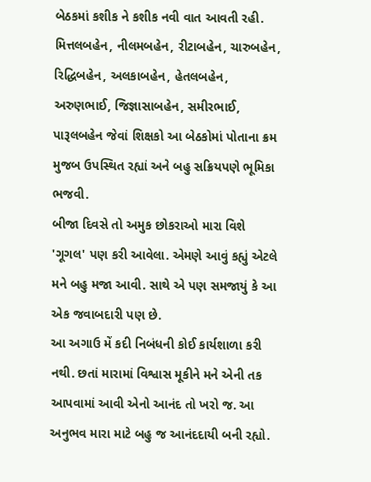બેઠકમાં કશીક ને કશીક નવી વાત આવતી રહી. મિત્તલબહેન, નીલમબહેન, રીટાબહેન, ચારુબહેન, રિદ્ધિબહેન, અલકાબહેન, હેતલબહેન, અરુણભાઈ, જિજ્ઞાસાબહેન, સમીરભાઈ, પારૂલબહેન જેવાં શિક્ષકો આ બેઠકોમાં પોતાના ક્રમ મુજબ ઉપસ્થિત રહ્યાં અને બહુ સક્રિયપણે ભૂમિકા ભજવી.
બીજા દિવસે તો અમુક છોકરાઓ મારા વિશે 'ગૂગલ' પણ કરી આવેલા. એમણે આવું કહ્યું એટલે મને બહુ મજા આવી. સાથે એ પણ સમજાયું કે આ એક જવાબદારી પણ છે.
આ અગાઉ મેં કદી નિબંધની કોઈ કાર્યશાળા કરી નથી. છતાં મારામાં વિશ્વાસ મૂકીને મને એની તક આપવામાં આવી એનો આનંદ તો ખરો જ. આ અનુભવ મારા માટે બહુ જ આનંદદાયી બની રહ્યો.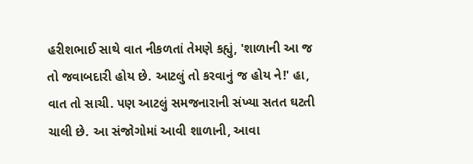હરીશભાઈ સાથે વાત નીકળતાં તેમણે કહ્યું, 'શાળાની આ જ તો જવાબદારી હોય છે. આટલું તો કરવાનું જ હોય ને!' હા, વાત તો સાચી. પણ આટલું સમજનારાની સંખ્યા સતત ઘટતી ચાલી છે. આ સંજોગોમાં આવી શાળાની, આવા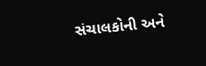સંચાલકોની અને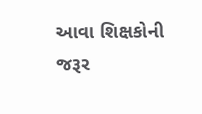આવા શિક્ષકોની જરૂર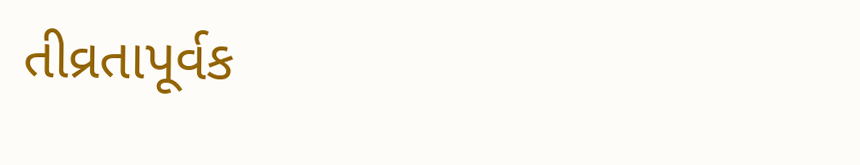તીવ્રતાપૂર્વક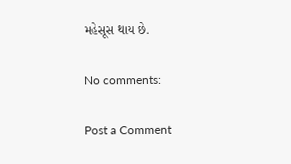મહેસૂસ થાય છે.

No comments:

Post a Comment